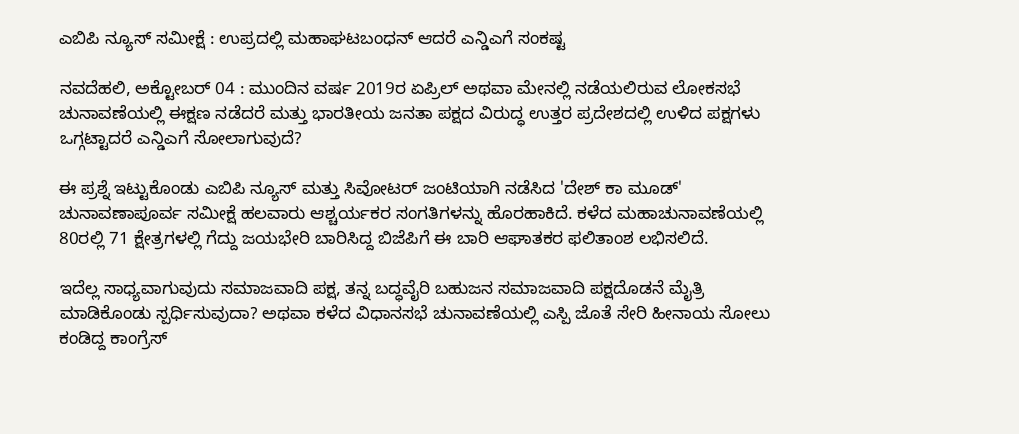ಎಬಿಪಿ ನ್ಯೂಸ್ ಸಮೀಕ್ಷೆ : ಉಪ್ರದಲ್ಲಿ ಮಹಾಘಟಬಂಧನ್ ಆದರೆ ಎನ್ಡಿಎಗೆ ಸಂಕಷ್ಟ

ನವದೆಹಲಿ, ಅಕ್ಟೋಬರ್ 04 : ಮುಂದಿನ ವರ್ಷ 2019ರ ಏಪ್ರಿಲ್ ಅಥವಾ ಮೇನಲ್ಲಿ ನಡೆಯಲಿರುವ ಲೋಕಸಭೆ ಚುನಾವಣೆಯಲ್ಲಿ ಈಕ್ಷಣ ನಡೆದರೆ ಮತ್ತು ಭಾರತೀಯ ಜನತಾ ಪಕ್ಷದ ವಿರುದ್ಧ ಉತ್ತರ ಪ್ರದೇಶದಲ್ಲಿ ಉಳಿದ ಪಕ್ಷಗಳು ಒಗ್ಗಟ್ಟಾದರೆ ಎನ್ಡಿಎಗೆ ಸೋಲಾಗುವುದೆ?

ಈ ಪ್ರಶ್ನೆ ಇಟ್ಟುಕೊಂಡು ಎಬಿಪಿ ನ್ಯೂಸ್ ಮತ್ತು ಸಿವೋಟರ್ ಜಂಟಿಯಾಗಿ ನಡೆಸಿದ 'ದೇಶ್ ಕಾ ಮೂಡ್' ಚುನಾವಣಾಪೂರ್ವ ಸಮೀಕ್ಷೆ ಹಲವಾರು ಆಶ್ಚರ್ಯಕರ ಸಂಗತಿಗಳನ್ನು ಹೊರಹಾಕಿದೆ. ಕಳೆದ ಮಹಾಚುನಾವಣೆಯಲ್ಲಿ 80ರಲ್ಲಿ 71 ಕ್ಷೇತ್ರಗಳಲ್ಲಿ ಗೆದ್ದು ಜಯಭೇರಿ ಬಾರಿಸಿದ್ದ ಬಿಜೆಪಿಗೆ ಈ ಬಾರಿ ಆಘಾತಕರ ಫಲಿತಾಂಶ ಲಭಿಸಲಿದೆ.

ಇದೆಲ್ಲ ಸಾಧ್ಯವಾಗುವುದು ಸಮಾಜವಾದಿ ಪಕ್ಷ, ತನ್ನ ಬದ್ಧವೈರಿ ಬಹುಜನ ಸಮಾಜವಾದಿ ಪಕ್ಷದೊಡನೆ ಮೈತ್ರಿ ಮಾಡಿಕೊಂಡು ಸ್ಪರ್ಧಿಸುವುದಾ? ಅಥವಾ ಕಳೆದ ವಿಧಾನಸಭೆ ಚುನಾವಣೆಯಲ್ಲಿ ಎಸ್ಪಿ ಜೊತೆ ಸೇರಿ ಹೀನಾಯ ಸೋಲು ಕಂಡಿದ್ದ ಕಾಂಗ್ರೆಸ್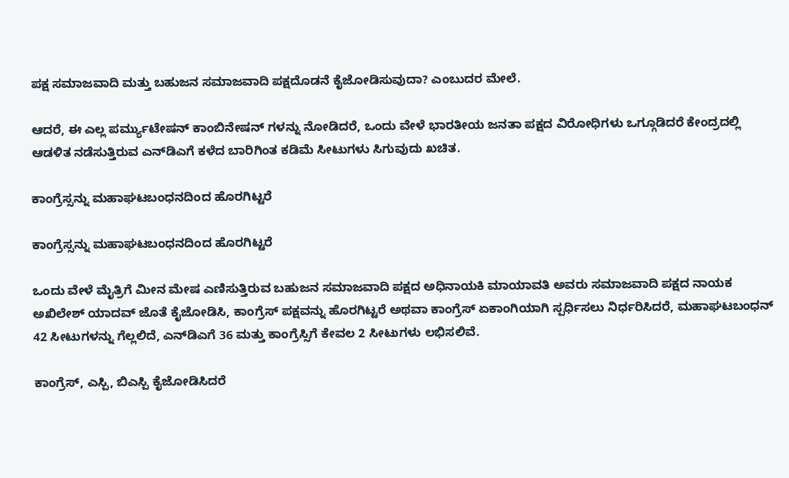ಪಕ್ಷ ಸಮಾಜವಾದಿ ಮತ್ತು ಬಹುಜನ ಸಮಾಜವಾದಿ ಪಕ್ಷದೊಡನೆ ಕೈಜೋಡಿಸುವುದಾ? ಎಂಬುದರ ಮೇಲೆ.

ಆದರೆ, ಈ ಎಲ್ಲ ಪರ್ಮ್ಯುಟೇಷನ್ ಕಾಂಬಿನೇಷನ್ ಗಳನ್ನು ನೋಡಿದರೆ, ಒಂದು ವೇಳೆ ಭಾರತೀಯ ಜನತಾ ಪಕ್ಷದ ವಿರೋಧಿಗಳು ಒಗ್ಗೂಡಿದರೆ ಕೇಂದ್ರದಲ್ಲಿ ಆಡಳಿತ ನಡೆಸುತ್ತಿರುವ ಎನ್‌ಡಿಎಗೆ ಕಳೆದ ಬಾರಿಗಿಂತ ಕಡಿಮೆ ಸೀಟುಗಳು ಸಿಗುವುದು ಖಚಿತ.

ಕಾಂಗ್ರೆಸ್ಸನ್ನು ಮಹಾಘಟಬಂಧನದಿಂದ ಹೊರಗಿಟ್ಟರೆ

ಕಾಂಗ್ರೆಸ್ಸನ್ನು ಮಹಾಘಟಬಂಧನದಿಂದ ಹೊರಗಿಟ್ಟರೆ

ಒಂದು ವೇಳೆ ಮೈತ್ರಿಗೆ ಮೀನ ಮೇಷ ಎಣಿಸುತ್ತಿರುವ ಬಹುಜನ ಸಮಾಜವಾದಿ ಪಕ್ಷದ ಅಧಿನಾಯಕಿ ಮಾಯಾವತಿ ಅವರು ಸಮಾಜವಾದಿ ಪಕ್ಷದ ನಾಯಕ ಅಖಿಲೇಶ್ ಯಾದವ್ ಜೊತೆ ಕೈಜೋಡಿಸಿ, ಕಾಂಗ್ರೆಸ್ ಪಕ್ಷವನ್ನು ಹೊರಗಿಟ್ಟರೆ ಅಥವಾ ಕಾಂಗ್ರೆಸ್ ಏಕಾಂಗಿಯಾಗಿ ಸ್ಪರ್ಧಿಸಲು ನಿರ್ಧರಿಸಿದರೆ, ಮಹಾಘಟಬಂಧನ್ 42 ಸೀಟುಗಳನ್ನು ಗೆಲ್ಲಲಿದೆ, ಎನ್‌ಡಿಎಗೆ 36 ಮತ್ತು ಕಾಂಗ್ರೆಸ್ಸಿಗೆ ಕೇವಲ 2 ಸೀಟುಗಳು ಲಭಿಸಲಿವೆ.

ಕಾಂಗ್ರೆಸ್, ಎಸ್ಪಿ, ಬಿಎಸ್ಪಿ ಕೈಜೋಡಿಸಿದರೆ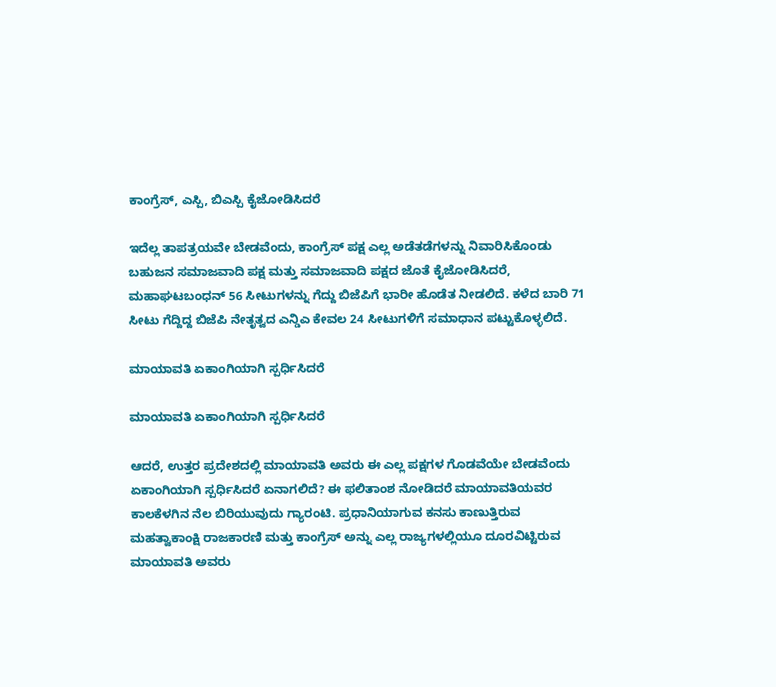ಕಾಂಗ್ರೆಸ್, ಎಸ್ಪಿ, ಬಿಎಸ್ಪಿ ಕೈಜೋಡಿಸಿದರೆ

ಇದೆಲ್ಲ ತಾಪತ್ರಯವೇ ಬೇಡವೆಂದು, ಕಾಂಗ್ರೆಸ್ ಪಕ್ಷ ಎಲ್ಲ ಅಡೆತಡೆಗಳನ್ನು ನಿವಾರಿಸಿಕೊಂಡು ಬಹುಜನ ಸಮಾಜವಾದಿ ಪಕ್ಷ ಮತ್ತು ಸಮಾಜವಾದಿ ಪಕ್ಷದ ಜೊತೆ ಕೈಜೋಡಿಸಿದರೆ, ಮಹಾಘಟಬಂಧನ್ 56 ಸೀಟುಗಳನ್ನು ಗೆದ್ದು ಬಿಜೆಪಿಗೆ ಭಾರೀ ಹೊಡೆತ ನೀಡಲಿದೆ. ಕಳೆದ ಬಾರಿ 71 ಸೀಟು ಗೆದ್ದಿದ್ದ ಬಿಜೆಪಿ ನೇತೃತ್ವದ ಎನ್ಡಿಎ ಕೇವಲ 24 ಸೀಟುಗಳಿಗೆ ಸಮಾಧಾನ ಪಟ್ಟುಕೊಳ್ಳಲಿದೆ.

ಮಾಯಾವತಿ ಏಕಾಂಗಿಯಾಗಿ ಸ್ಪರ್ಧಿಸಿದರೆ

ಮಾಯಾವತಿ ಏಕಾಂಗಿಯಾಗಿ ಸ್ಪರ್ಧಿಸಿದರೆ

ಆದರೆ, ಉತ್ತರ ಪ್ರದೇಶದಲ್ಲಿ ಮಾಯಾವತಿ ಅವರು ಈ ಎಲ್ಲ ಪಕ್ಷಗಳ ಗೊಡವೆಯೇ ಬೇಡವೆಂದು ಏಕಾಂಗಿಯಾಗಿ ಸ್ಪರ್ಧಿಸಿದರೆ ಏನಾಗಲಿದೆ? ಈ ಫಲಿತಾಂಶ ನೋಡಿದರೆ ಮಾಯಾವತಿಯವರ ಕಾಲಕೆಳಗಿನ ನೆಲ ಬಿರಿಯುವುದು ಗ್ಯಾರಂಟಿ. ಪ್ರಧಾನಿಯಾಗುವ ಕನಸು ಕಾಣುತ್ತಿರುವ ಮಹತ್ವಾಕಾಂಕ್ಷಿ ರಾಜಕಾರಣಿ ಮತ್ತು ಕಾಂಗ್ರೆಸ್ ಅನ್ನು ಎಲ್ಲ ರಾಜ್ಯಗಳಲ್ಲಿಯೂ ದೂರವಿಟ್ಟಿರುವ ಮಾಯಾವತಿ ಅವರು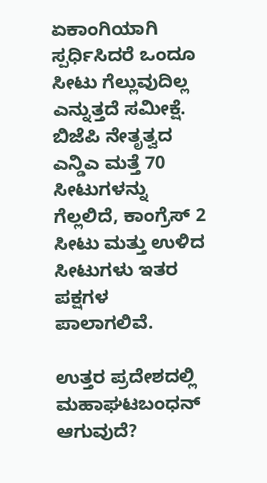ಏಕಾಂಗಿಯಾಗಿ ಸ್ಪರ್ಧಿಸಿದರೆ ಒಂದೂ ಸೀಟು ಗೆಲ್ಲುವುದಿಲ್ಲ ಎನ್ನುತ್ತದೆ ಸಮೀಕ್ಷೆ. ಬಿಜೆಪಿ ನೇತೃತ್ವದ ಎನ್ಡಿಎ ಮತ್ತೆ 70 ಸೀಟುಗಳನ್ನು ಗೆಲ್ಲಲಿದೆ, ಕಾಂಗ್ರೆಸ್ 2 ಸೀಟು ಮತ್ತು ಉಳಿದ ಸೀಟುಗಳು ಇತರ ಪಕ್ಷಗಳ ಪಾಲಾಗಲಿವೆ.

ಉತ್ತರ ಪ್ರದೇಶದಲ್ಲಿ ಮಹಾಘಟಬಂಧನ್ ಆಗುವುದೆ?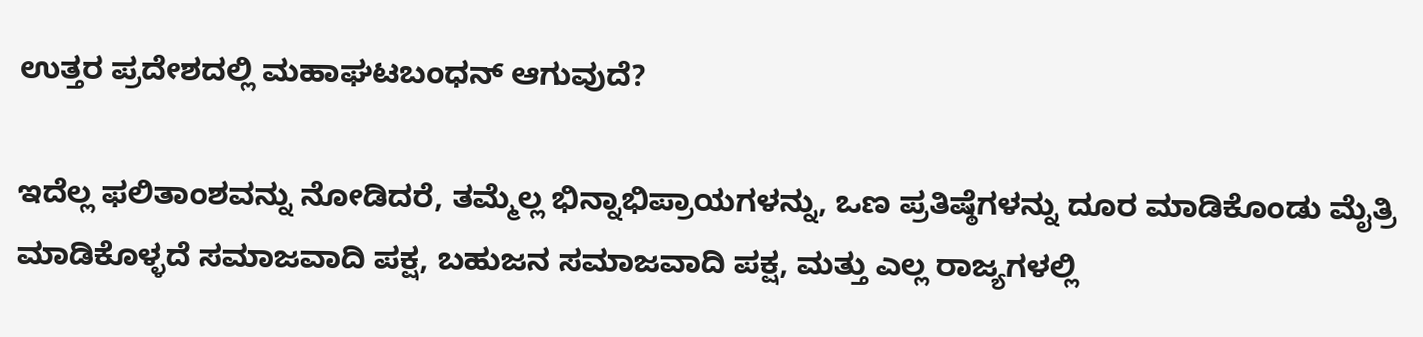ಉತ್ತರ ಪ್ರದೇಶದಲ್ಲಿ ಮಹಾಘಟಬಂಧನ್ ಆಗುವುದೆ?

ಇದೆಲ್ಲ ಫಲಿತಾಂಶವನ್ನು ನೋಡಿದರೆ, ತಮ್ಮೆಲ್ಲ ಭಿನ್ನಾಭಿಪ್ರಾಯಗಳನ್ನು, ಒಣ ಪ್ರತಿಷ್ಠೆಗಳನ್ನು ದೂರ ಮಾಡಿಕೊಂಡು ಮೈತ್ರಿ ಮಾಡಿಕೊಳ್ಳದೆ ಸಮಾಜವಾದಿ ಪಕ್ಷ, ಬಹುಜನ ಸಮಾಜವಾದಿ ಪಕ್ಷ, ಮತ್ತು ಎಲ್ಲ ರಾಜ್ಯಗಳಲ್ಲಿ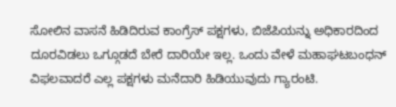ಸೋಲಿನ ವಾಸನೆ ಹಿಡಿದಿರುವ ಕಾಂಗ್ರೆಸ್ ಪಕ್ಷಗಳು, ಬಿಜೆಪಿಯನ್ನು ಅಧಿಕಾರದಿಂದ ದೂರವಿಡಲು ಒಗ್ಗೂಡದೆ ಬೇರೆ ದಾರಿಯೇ ಇಲ್ಲ. ಒಂದು ವೇಳೆ ಮಹಾಘಟಬಂಧನ್ ವಿಫಲವಾದರೆ ಎಲ್ಲ ಪಕ್ಷಗಳು ಮನೆದಾರಿ ಹಿಡಿಯುವುದು ಗ್ಯಾರಂಟಿ.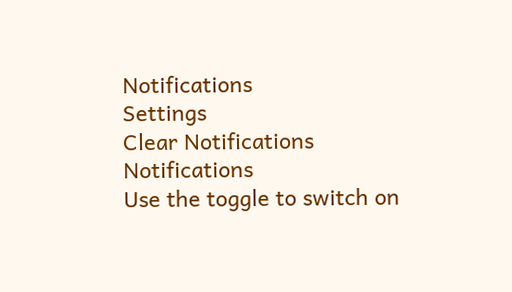Notifications
Settings
Clear Notifications
Notifications
Use the toggle to switch on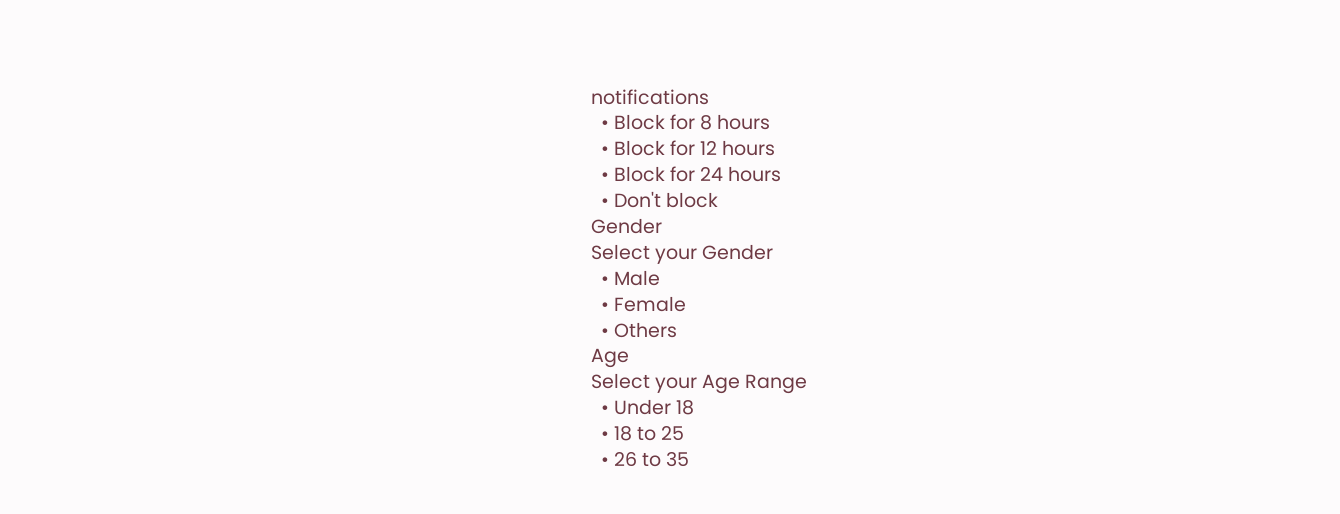notifications
  • Block for 8 hours
  • Block for 12 hours
  • Block for 24 hours
  • Don't block
Gender
Select your Gender
  • Male
  • Female
  • Others
Age
Select your Age Range
  • Under 18
  • 18 to 25
  • 26 to 35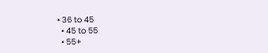• 36 to 45
  • 45 to 55
  • 55+